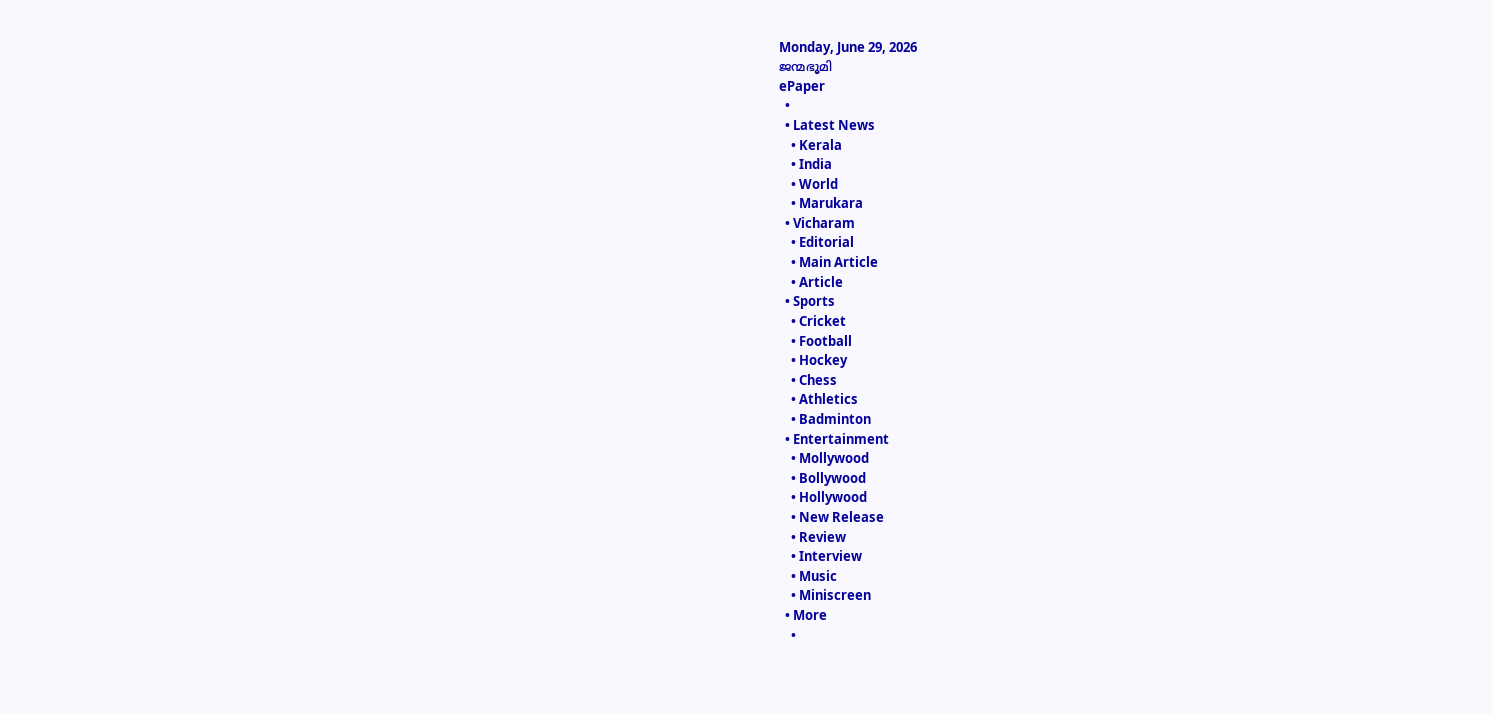Monday, June 29, 2026
ജന്മഭൂമി
ePaper
  •
  • Latest News
    • Kerala
    • India
    • World
    • Marukara
  • Vicharam
    • Editorial
    • Main Article
    • Article
  • Sports
    • Cricket
    • Football
    • Hockey
    • Chess
    • Athletics
    • Badminton
  • Entertainment
    • Mollywood
    • Bollywood
    • Hollywood
    • New Release
    • Review
    • Interview
    • Music
    • Miniscreen
  • More
    •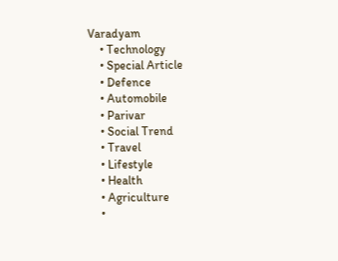Varadyam
    • Technology
    • Special Article
    • Defence
    • Automobile
    • Parivar
    • Social Trend
    • Travel
    • Lifestyle
    • Health
    • Agriculture
    •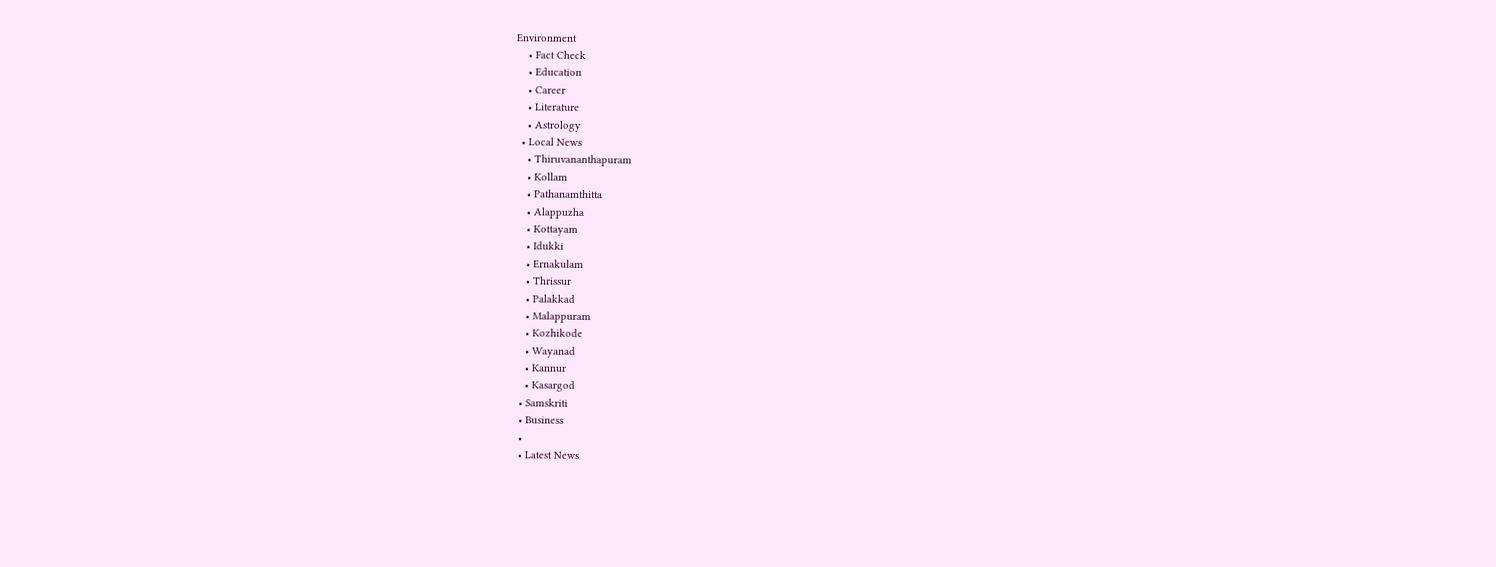Environment
    • Fact Check
    • Education
    • Career
    • Literature
    • Astrology
  • Local News
    • Thiruvananthapuram
    • Kollam
    • Pathanamthitta
    • Alappuzha
    • Kottayam
    • Idukki
    • Ernakulam
    • Thrissur
    • Palakkad
    • Malappuram
    • Kozhikode
    • Wayanad
    • Kannur
    • Kasargod
  • Samskriti
  • Business
  •
  • Latest News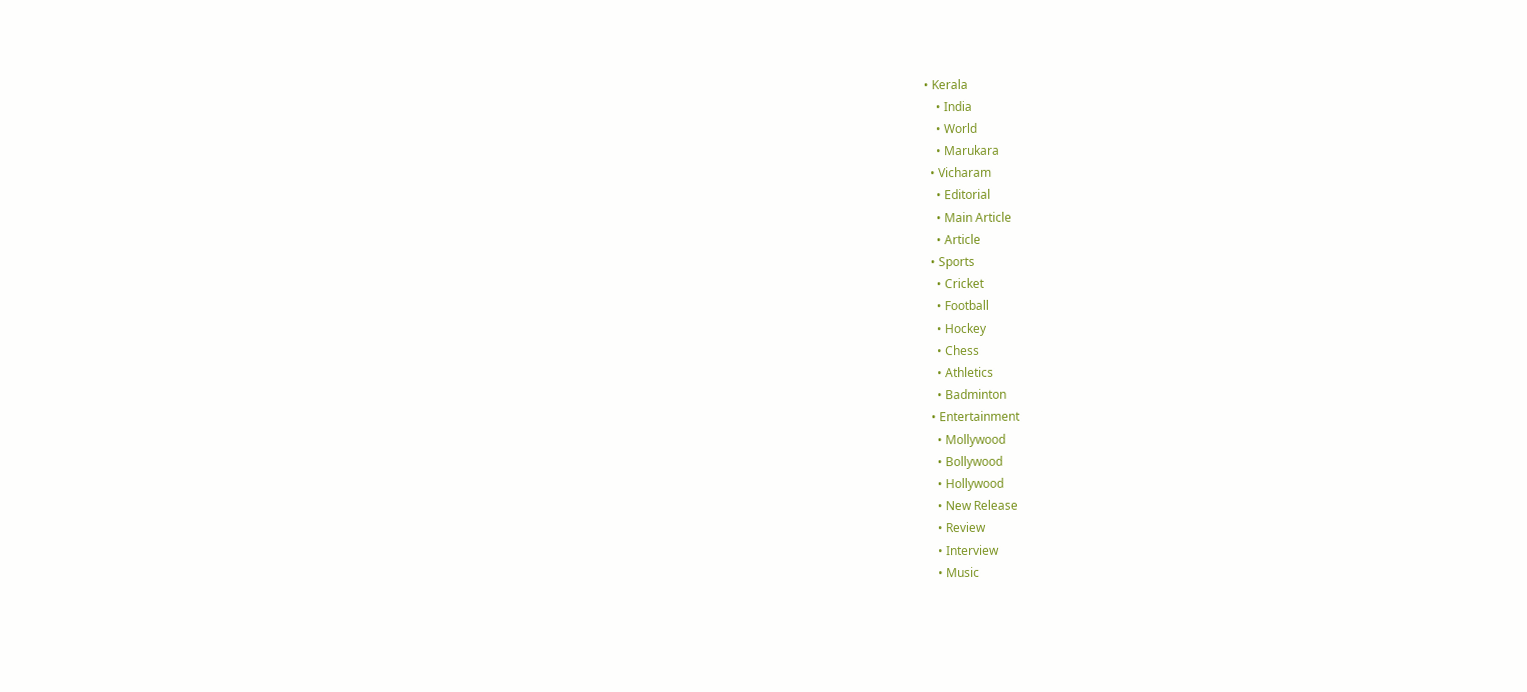• Kerala
    • India
    • World
    • Marukara
  • Vicharam
    • Editorial
    • Main Article
    • Article
  • Sports
    • Cricket
    • Football
    • Hockey
    • Chess
    • Athletics
    • Badminton
  • Entertainment
    • Mollywood
    • Bollywood
    • Hollywood
    • New Release
    • Review
    • Interview
    • Music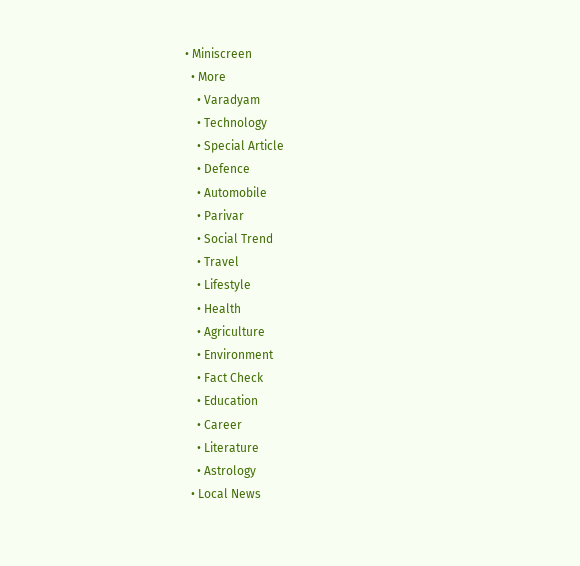• Miniscreen
  • More
    • Varadyam
    • Technology
    • Special Article
    • Defence
    • Automobile
    • Parivar
    • Social Trend
    • Travel
    • Lifestyle
    • Health
    • Agriculture
    • Environment
    • Fact Check
    • Education
    • Career
    • Literature
    • Astrology
  • Local News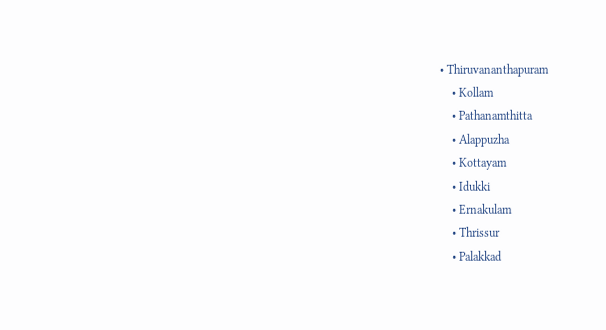• Thiruvananthapuram
    • Kollam
    • Pathanamthitta
    • Alappuzha
    • Kottayam
    • Idukki
    • Ernakulam
    • Thrissur
    • Palakkad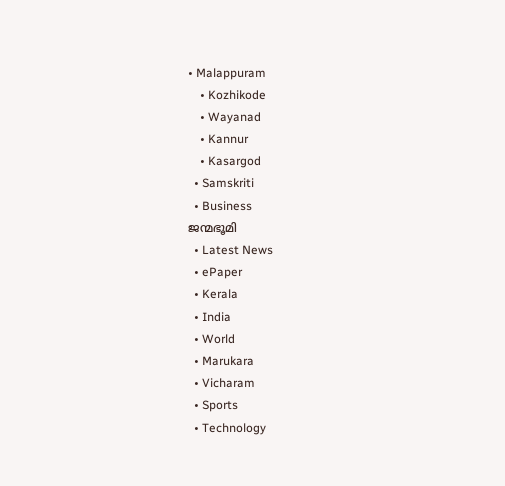• Malappuram
    • Kozhikode
    • Wayanad
    • Kannur
    • Kasargod
  • Samskriti
  • Business
ജന്മഭൂമി
  • Latest News
  • ePaper
  • Kerala
  • India
  • World
  • Marukara
  • Vicharam
  • Sports
  • Technology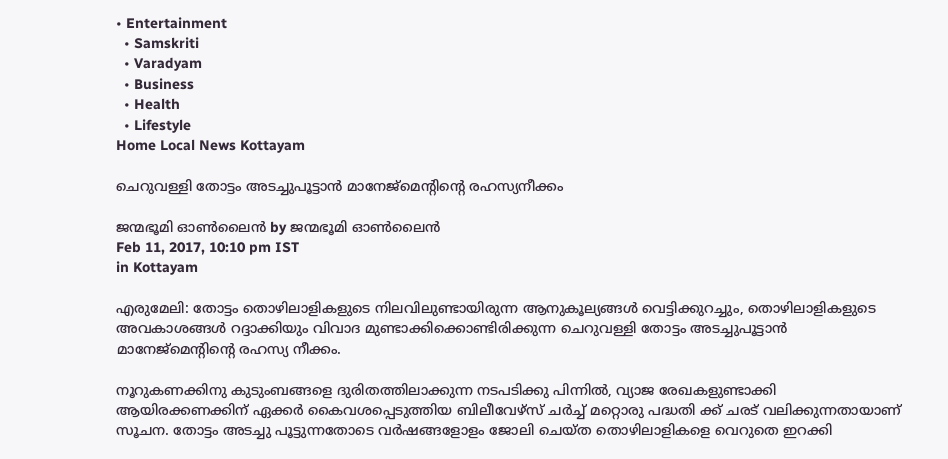• Entertainment
  • Samskriti
  • Varadyam
  • Business
  • Health
  • Lifestyle
Home Local News Kottayam

ചെറുവള്ളി തോട്ടം അടച്ചുപൂട്ടാന്‍ മാനേജ്‌മെന്റിന്റെ രഹസ്യനീക്കം

ജന്മഭൂമി ഓണ്‍ലൈന്‍ by ജന്മഭൂമി ഓണ്‍ലൈന്‍
Feb 11, 2017, 10:10 pm IST
in Kottayam

എരുമേലി: തോട്ടം തൊഴിലാളികളുടെ നിലവിലുണ്ടായിരുന്ന ആനുകൂല്യങ്ങള്‍ വെട്ടിക്കുറച്ചും, തൊഴിലാളികളുടെ അവകാശങ്ങള്‍ റദ്ദാക്കിയും വിവാദ മുണ്ടാക്കിക്കൊണ്ടിരിക്കുന്ന ചെറുവള്ളി തോട്ടം അടച്ചുപൂട്ടാന്‍ മാനേജ്‌മെന്റിന്റെ രഹസ്യ നീക്കം.

നൂറുകണക്കിനു കുടുംബങ്ങളെ ദുരിതത്തിലാക്കുന്ന നടപടിക്കു പിന്നില്‍, വ്യാജ രേഖകളുണ്ടാക്കി ആയിരക്കണക്കിന് ഏക്കര്‍ കൈവശപ്പെടുത്തിയ ബിലീവേഴ്‌സ് ചര്‍ച്ച് മറ്റൊരു പദ്ധതി ക്ക് ചരട് വലിക്കുന്നതായാണ് സൂചന. തോട്ടം അടച്ചു പൂട്ടുന്നതോടെ വര്‍ഷങ്ങളോളം ജോലി ചെയ്ത തൊഴിലാളികളെ വെറുതെ ഇറക്കി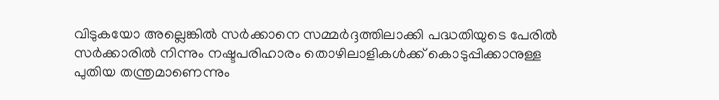വിടുകയോ അല്ലെങ്കില്‍ സര്‍ക്കാനെ സമ്മര്‍ദ്ദത്തിലാക്കി പദ്ധതിയുടെ പേരില്‍ സര്‍ക്കാരില്‍ നിന്നും നഷ്ടപരിഹാരം തൊഴിലാളികള്‍ക്ക് കൊടുപ്പിക്കാനുള്ള പുതിയ തന്ത്രമാണെന്നും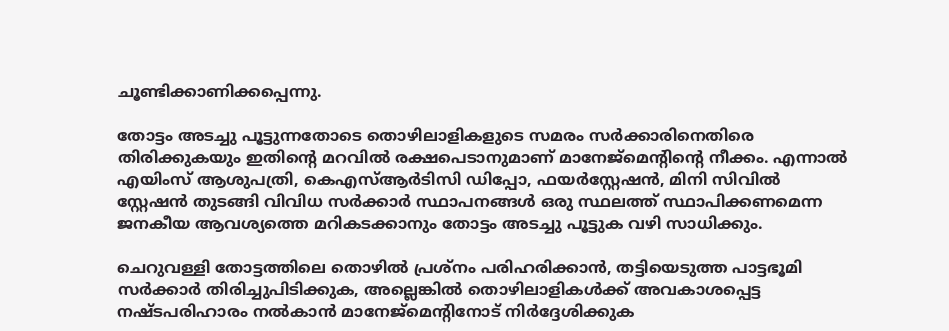ചൂണ്ടിക്കാണിക്കപ്പെന്നു.

തോട്ടം അടച്ചു പൂട്ടുന്നതോടെ തൊഴിലാളികളുടെ സമരം സര്‍ക്കാരിനെതിരെ തിരിക്കുകയും ഇതിന്റെ മറവില്‍ രക്ഷപെടാനുമാണ് മാനേജ്‌മെന്റിന്റെ നീക്കം. എന്നാല്‍ എയിംസ് ആശുപത്രി, കെഎസ്ആര്‍ടിസി ഡിപ്പോ, ഫയര്‍‌സ്റ്റേഷന്‍, മിനി സിവില്‍ സ്റ്റേഷന്‍ തുടങ്ങി വിവിധ സര്‍ക്കാര്‍ സ്ഥാപനങ്ങള്‍ ഒരു സ്ഥലത്ത് സ്ഥാപിക്കണമെന്ന ജനകീയ ആവശ്യത്തെ മറികടക്കാനും തോട്ടം അടച്ചു പൂട്ടുക വഴി സാധിക്കും.

ചെറുവള്ളി തോട്ടത്തിലെ തൊഴില്‍ പ്രശ്‌നം പരിഹരിക്കാന്‍, തട്ടിയെടുത്ത പാട്ടഭൂമി സര്‍ക്കാര്‍ തിരിച്ചുപിടിക്കുക, അല്ലെങ്കില്‍ തൊഴിലാളികള്‍ക്ക് അവകാശപ്പെട്ട നഷ്ടപരിഹാരം നല്‍കാന്‍ മാനേജ്‌മെന്റിനോട് നിര്‍ദ്ദേശിക്കുക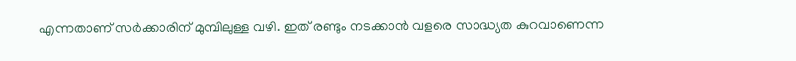എന്നതാണ് സര്‍ക്കാരിന് മുമ്പിലുള്ള വഴി. ഇത് രണ്ടും നടക്കാന്‍ വളരെ സാദ്ധ്യത കുറവാണെന്ന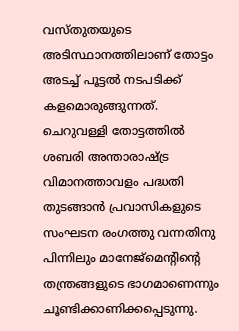വസ്തുതയുടെ അടിസ്ഥാനത്തിലാണ് തോട്ടം അടച്ച് പൂട്ടല്‍ നടപടിക്ക് കളമൊരുങ്ങുന്നത്. ചെറുവള്ളി തോട്ടത്തില്‍ ശബരി അന്താരാഷ്‌ട്ര വിമാനത്താവളം പദ്ധതി തുടങ്ങാന്‍ പ്രവാസികളുടെ സംഘടന രംഗത്തു വന്നതിനു പിന്നിലും മാനേജ്‌മെന്റിന്റെ തന്ത്രങ്ങളുടെ ഭാഗമാണെന്നും ചൂണ്ടിക്കാണിക്കപ്പെടുന്നു.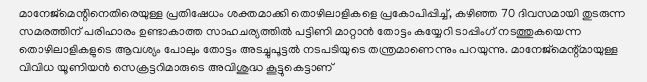മാനേജ്‌മെന്റിനെതിരെയുള്ള പ്രതിഷേധം ശക്തമാക്കി തൊഴിലാളികളെ പ്രകോപിപ്പിച്ച്, കഴിഞ്ഞ 70 ദിവസമായി തുടരുന്ന സമരത്തിന് പരിഹാരം ഉണ്ടാകാത്ത സാഹചര്യത്തില്‍ പട്ടിണി മാറ്റാന്‍ തോട്ടം കയ്യേറി ടാപ്പിംഗ് നടത്തുകയെന്ന തൊഴിലാളികളുടെ ആവശ്യം പോലും തോട്ടം അടച്ചുപൂട്ടല്‍ നടപടിയുടെ തന്ത്രമാണെന്നും പറയുന്നു. മാനേജ്‌മെന്റ്മായുള്ള വിവിധ യൂണിയന്‍ സെക്രട്ടറിമാരുടെ അവിശുദ്ധ കൂട്ടുകെട്ടാണ്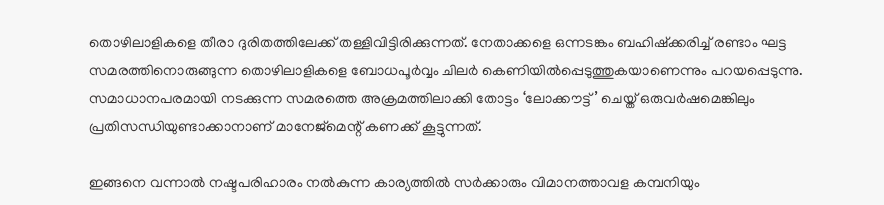തൊഴിലാളികളെ തീരാ ദുരിതത്തിലേക്ക് തള്ളിവിട്ടിരിക്കുന്നത്. നേതാക്കളെ ഒന്നടങ്കം ബഹിഷ്‌ക്കരിച്ച് രണ്ടാം ഘട്ട സമരത്തിനൊരുങ്ങുന്ന തൊഴിലാളികളെ ബോധപൂര്‍വ്വം ചിലര്‍ കെണിയില്‍പ്പെടുത്തുകയാണെന്നും പറയപ്പെടുന്നു. സമാധാനപരമായി നടക്കുന്ന സമരത്തെ അക്രമത്തിലാക്കി തോട്ടം ‘ലോക്കൗട്ട്’ ചെയ്ത് ഒരുവര്‍ഷമെങ്കിലും പ്രതിസന്ധിയുണ്ടാക്കാനാണ് മാനേജ്‌മെന്റ് കണക്ക് കൂട്ടുന്നത്.

ഇങ്ങനെ വന്നാല്‍ നഷ്ടപരിഹാരം നല്‍കുന്ന കാര്യത്തില്‍ സര്‍ക്കാരും വിമാനത്താവള കമ്പനിയും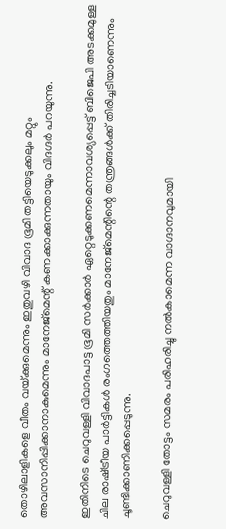തൊഴിലാളികളെ വീതം വയ്‌ക്കുമെന്നും ഇതുവഴി വിവാദ ഭൂമി തട്ടിയെടുക്കലും മറ്റും അവസാനിപ്പിക്കാനാകുമെന്നും മാനേജ്‌മെന്റ് കണക്കാക്കുന്നതായും വിദഗ്ദര്‍ പറയുന്നു.

ഇതിനിടെ ചെറുവള്ളി വിവാദപാട്ട ഭൂമി സര്‍ക്കാര്‍ ഏറ്റെടുക്കണമെന്നാവശ്യപ്പെട്ട് ബിജെപി അടക്കമുള്ള ചില രാഷ്‌ട്രീയ പാര്‍ട്ടികള്‍ രംഗത്തെത്തിയതും മാനേജ്‌മെന്റിന്റെ തന്ത്രങ്ങള്‍ക്ക് തിരിച്ചടിയാണെന്നും ചൂണ്ടിക്കാണിക്കപ്പെടുന്നു.

ചെറുവള്ളി തോട്ടം സമരം പരിഹരിച്ചു നല്‍കാമെന്ന വാഗ്ദാനവുമായി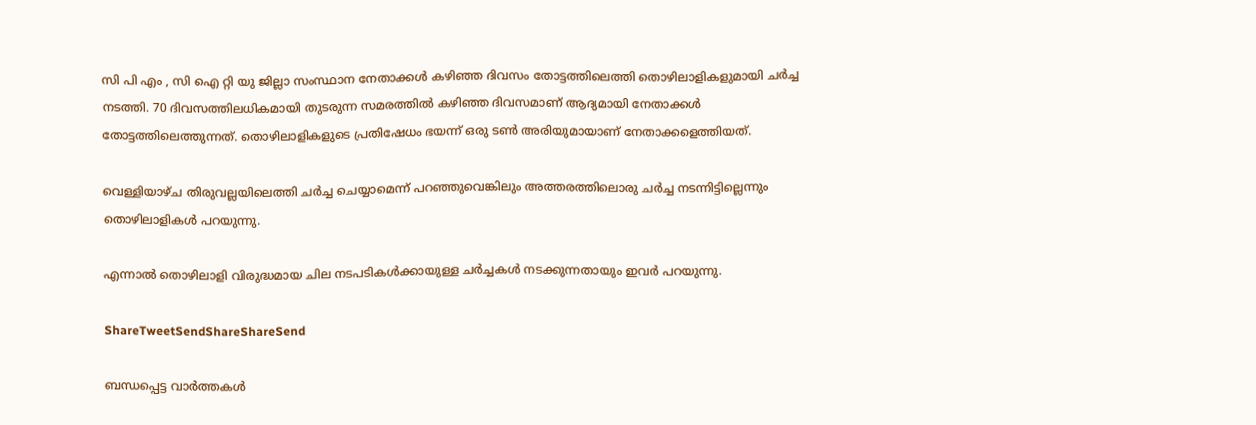സി പി എം , സി ഐ റ്റി യു ജില്ലാ സംസ്ഥാന നേതാക്കള്‍ കഴിഞ്ഞ ദിവസം തോട്ടത്തിലെത്തി തൊഴിലാളികളുമായി ചര്‍ച്ച നടത്തി. 70 ദിവസത്തിലധികമായി തുടരുന്ന സമരത്തില്‍ കഴിഞ്ഞ ദിവസമാണ് ആദ്യമായി നേതാക്കള്‍ തോട്ടത്തിലെത്തുന്നത്. തൊഴിലാളികളുടെ പ്രതിഷേധം ഭയന്ന് ഒരു ടണ്‍ അരിയുമായാണ് നേതാക്കളെത്തിയത്.

വെള്ളിയാഴ്ച തിരുവല്ലയിലെത്തി ചര്‍ച്ച ചെയ്യാമെന്ന് പറഞ്ഞുവെങ്കിലും അത്തരത്തിലൊരു ചര്‍ച്ച നടന്നിട്ടില്ലെന്നും തൊഴിലാളികള്‍ പറയുന്നു.

എന്നാല്‍ തൊഴിലാളി വിരുദ്ധമായ ചില നടപടികള്‍ക്കായുള്ള ചര്‍ച്ചകള്‍ നടക്കുന്നതായും ഇവര്‍ പറയുന്നു.

ShareTweetSendShareShareSend

ബന്ധപ്പെട്ട വാര്‍ത്തകള്‍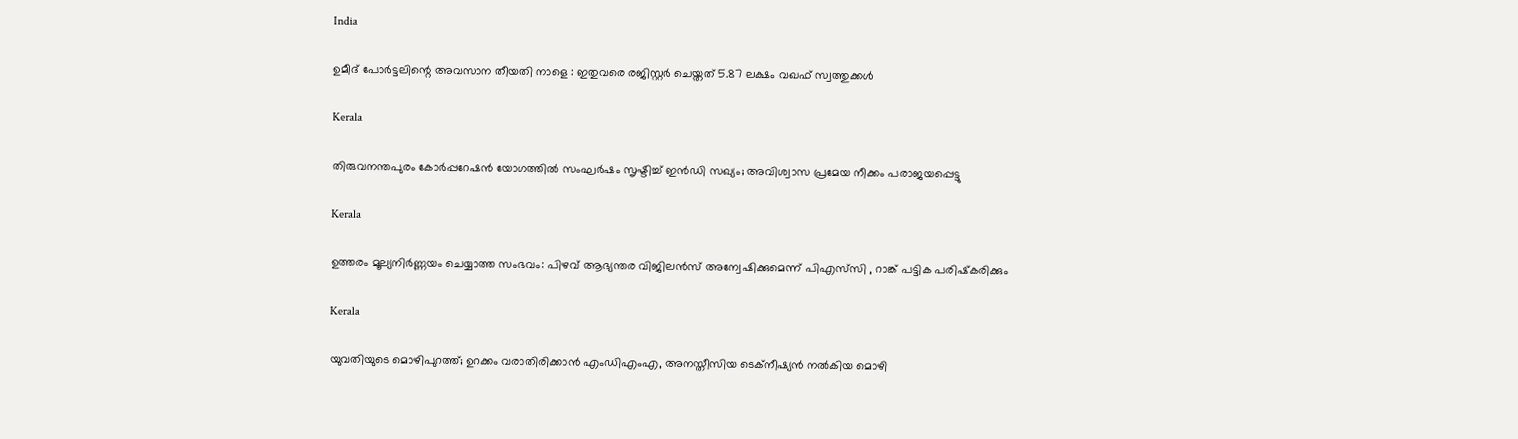India

ഉമീദ് പോർട്ടലിന്റെ അവസാന തീയതി നാളെ : ഇതുവരെ രജിസ്റ്റർ ചെയ്തത് 5.87 ലക്ഷം വഖഫ് സ്വത്തുക്കൾ

Kerala

തിരുവനന്തപുരം കോർപ്പറേഷൻ യോഗത്തിൽ സംഘർഷം സൃഷ്ടിച്ച് ഇൻഡി സഖ്യം; അവിശ്വാസ പ്രമേയ നീക്കം പരാജയപ്പെട്ടു

Kerala

ഉത്തരം മൂല്യനിർണ്ണയം ചെയ്യാത്ത സംഭവം: പിഴവ് ആഭ്യന്തര വിജിലൻസ് അന്വേഷിക്കുമെന്ന് പിഎസ്‌സി , റാങ്ക് പട്ടിക പരിഷ്‌കരിക്കും

Kerala

യുവതിയുടെ മൊഴിപുറത്ത്; ഉറക്കം വരാതിരിക്കാന്‍ എംഡിഎംഎ, അനസ്തീസിയ ടെക്നീഷ്യന്‍ നൽകിയ മൊഴി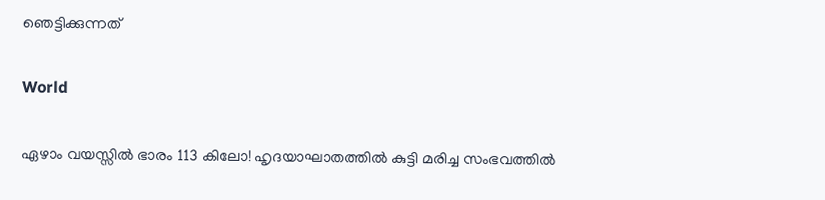ഞെട്ടിക്കുന്നത്

World

ഏഴാം വയസ്സിൽ ഭാരം 113 കിലോ! ഹൃദയാഘാതത്തിൽ കുട്ടി മരിച്ച സംഭവത്തിൽ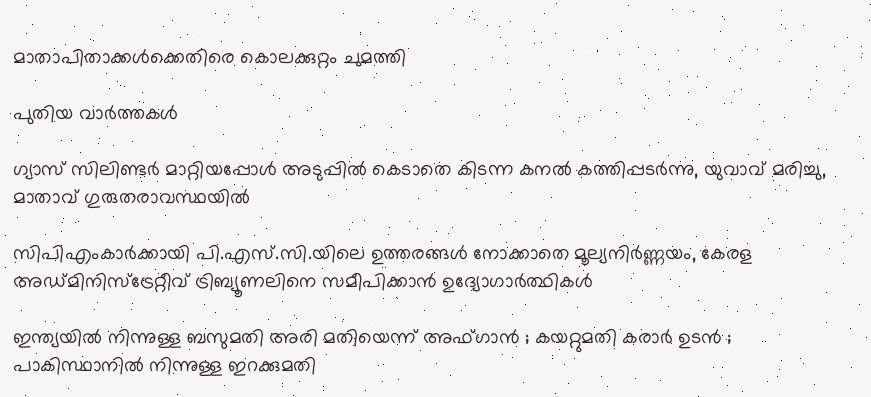മാതാപിതാക്കൾക്കെതിരെ കൊലക്കുറ്റം ചുമത്തി

പുതിയ വാര്‍ത്തകള്‍

ഗ്യാസ് സിലിണ്ടർ മാറ്റിയപ്പോൾ അടുപ്പിൽ കെടാതെ കിടന്ന കനൽ കത്തിപ്പടർന്നു, യുവാവ് മരിച്ചു, മാതാവ് ഗുരുതരാവസ്ഥയിൽ

സിപിഎംകാർക്കായി പി.എസ്.സി.യിലെ ഉത്തരങ്ങൾ നോക്കാതെ മൂല്യനിര്‍ണ്ണയം, കേരള അഡ്മിനിസ്ട്രേറ്റീവ് ട്രിബ്യൂണലിനെ സമീപിക്കാൻ ഉദ്യോഗാർത്ഥികൾ

ഇന്ത്യയിൽ നിന്നുള്ള ബസുമതി അരി മതിയെന്ന് അഫ്ഗാൻ ; കയറ്റുമതി കരാർ ഉടൻ ; പാകിസ്ഥാനിൽ നിന്നുള്ള ഇറക്കുമതി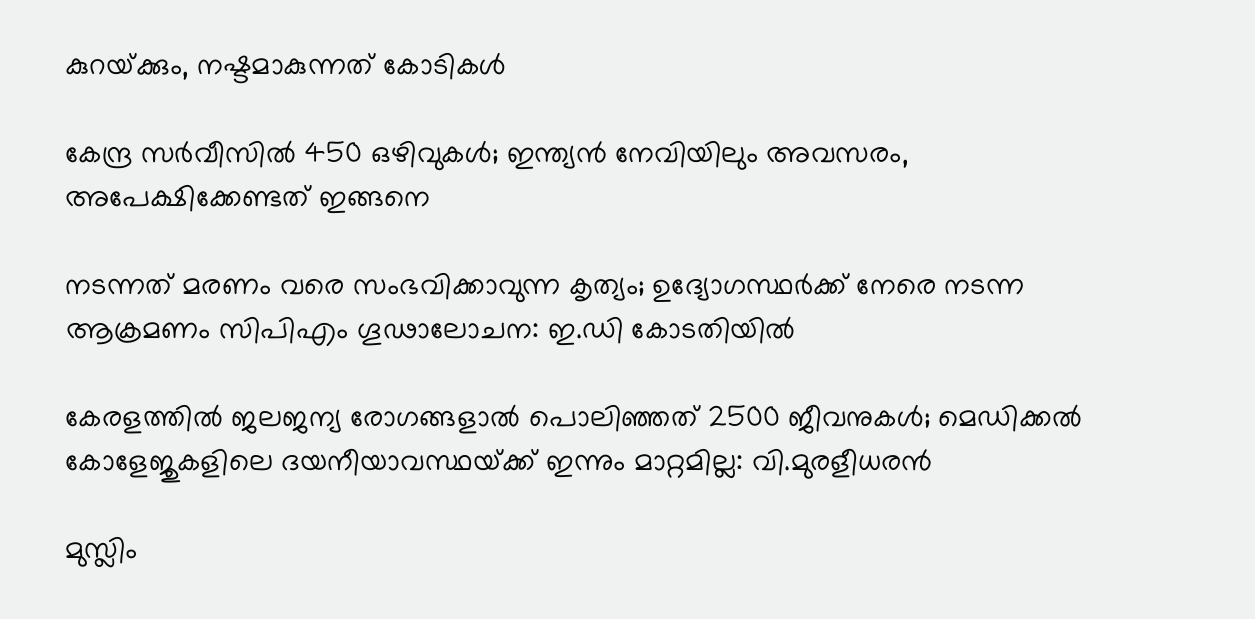കുറയ്‌ക്കും, നഷ്ടമാകുന്നത് കോടികൾ

കേന്ദ്ര സർവീസിൽ 450 ഒഴിവുകൾ; ഇന്ത്യൻ നേവിയിലും അവസരം, അപേക്ഷിക്കേണ്ടത് ഇങ്ങനെ

നടന്നത് മരണം വരെ സംഭവിക്കാവുന്ന കൃത്യം; ഉദ്യോഗസ്ഥർക്ക് നേരെ നടന്ന ആക്രമണം സിപിഎം ഗൂഢാലോചന: ഇ.ഡി കോടതിയിൽ

കേരളത്തിൽ ജലജന്യ രോഗങ്ങളാൽ പൊലിഞ്ഞത് 2500 ജീവനുകൾ; മെഡിക്കൽ കോളേജുകളിലെ ദയനീയാവസ്ഥയ്‌ക്ക് ഇന്നും മാറ്റമില്ല: വി.മുരളീധരൻ

മുസ്ലിം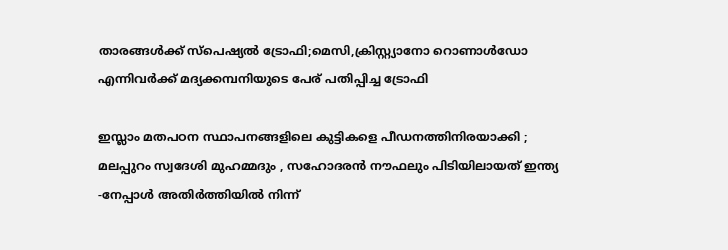താരങ്ങൾക്ക് സ്പെഷ്യൽ ട്രോഫി;മെസി,ക്രിസ്റ്റ്യാനോ റൊണാൾഡോ എന്നിവർക്ക് മദ്യക്കമ്പനിയുടെ പേര് പതിപ്പിച്ച ട്രോഫി

ഇസ്ലാം മതപഠന സ്ഥാപനങ്ങളിലെ കുട്ടികളെ പീഡനത്തിനിരയാക്കി ; മലപ്പുറം സ്വദേശി മുഹമ്മദും , സഹോദരൻ നൗഫലും പിടിയിലായത് ഇന്ത്യ -നേപ്പാൾ അതിർത്തിയിൽ നിന്ന്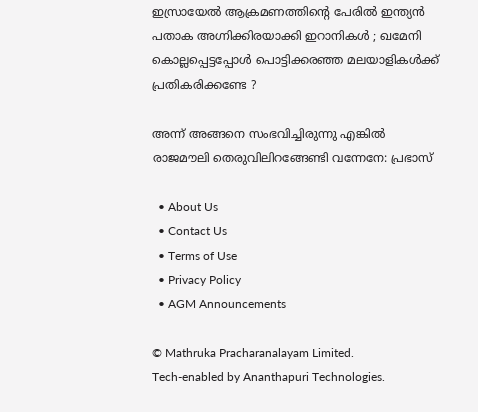ഇസ്രായേൽ ആക്രമണത്തിന്റെ പേരിൽ ഇന്ത്യൻ പതാക അഗ്നിക്കിരയാക്കി ഇറാനികൾ ; ഖമേനി കൊല്ലപ്പെട്ടപ്പോൾ പൊട്ടിക്കരഞ്ഞ മലയാളികൾക്ക് പ്രതികരിക്കണ്ടേ ?

അന്ന് അങ്ങനെ സംഭവിച്ചിരുന്നു എങ്കിൽ രാജമൗലി തെരുവിലിറങ്ങേണ്ടി വന്നേനേ: പ്രഭാസ്

  • About Us
  • Contact Us
  • Terms of Use
  • Privacy Policy
  • AGM Announcements

© Mathruka Pracharanalayam Limited.
Tech-enabled by Ananthapuri Technologies.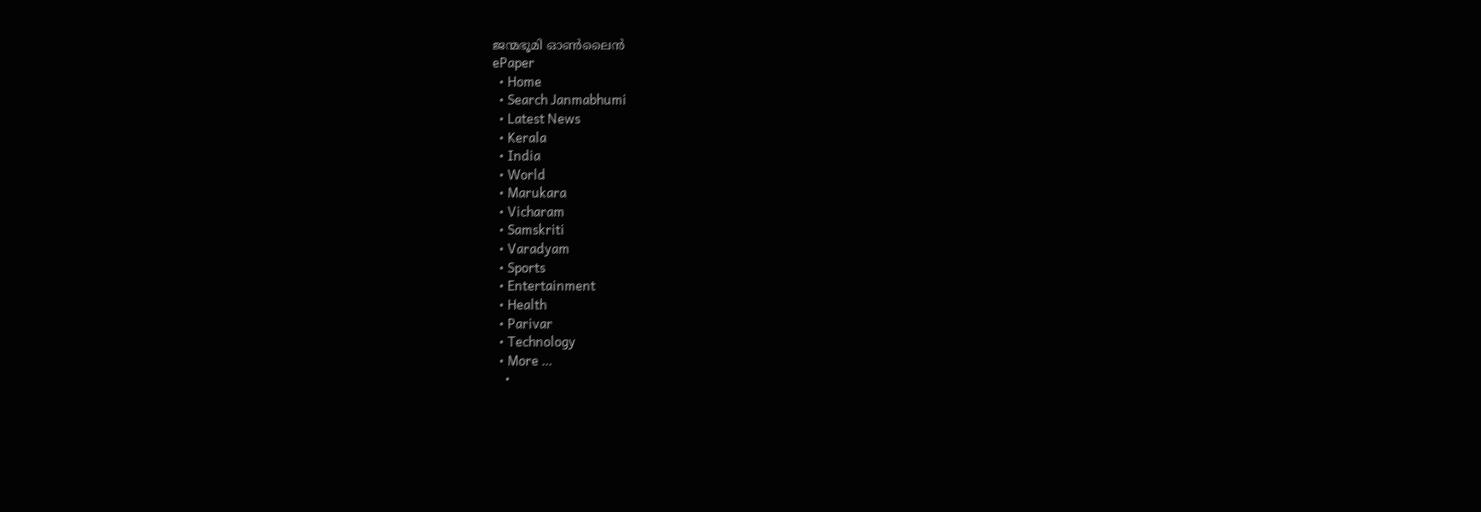ജന്മഭൂമി ഓണ്‍ലൈന്‍
ePaper
  • Home
  • Search Janmabhumi
  • Latest News
  • Kerala
  • India
  • World
  • Marukara
  • Vicharam
  • Samskriti
  • Varadyam
  • Sports
  • Entertainment
  • Health
  • Parivar
  • Technology
  • More …
    •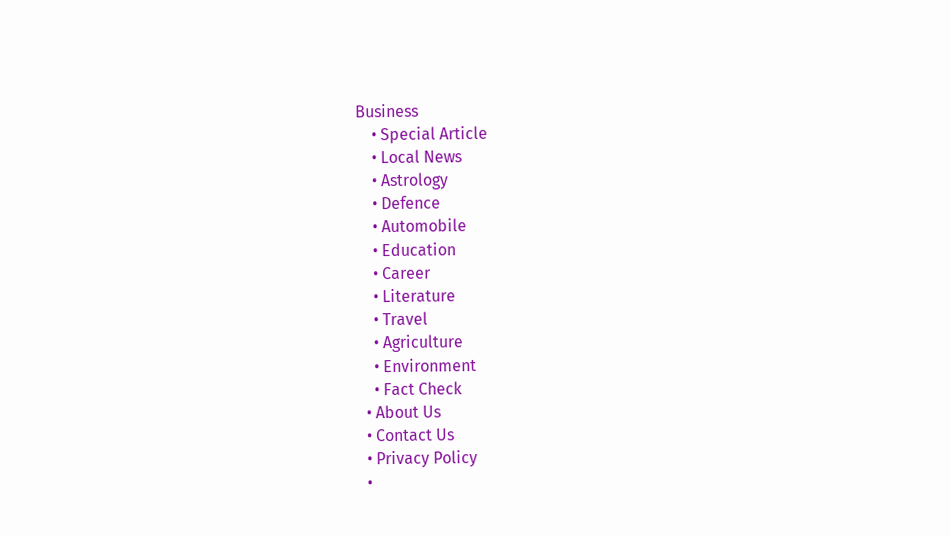Business
    • Special Article
    • Local News
    • Astrology
    • Defence
    • Automobile
    • Education
    • Career
    • Literature
    • Travel
    • Agriculture
    • Environment
    • Fact Check
  • About Us
  • Contact Us
  • Privacy Policy
  •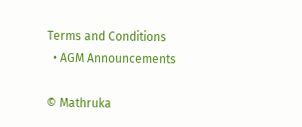Terms and Conditions
  • AGM Announcements

© Mathruka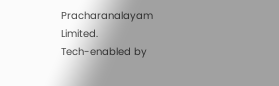Pracharanalayam Limited.
Tech-enabled by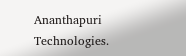Ananthapuri Technologies.